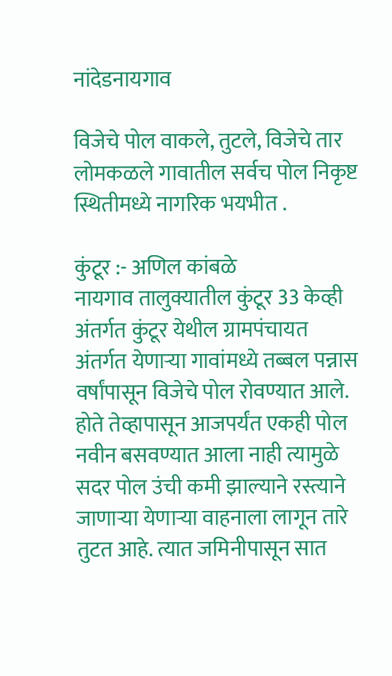नांदेडनायगाव

विजेचे पोल वाकले, तुटले, विजेचे तार लोमकळले गावातील सर्वच पोल निकृष्ट स्थितीमध्ये नागरिक भयभीत .

कुंटूर :- अणिल कांबळे
नायगाव तालुक्यातील कुंटूर 33 केव्ही अंतर्गत कुंटूर येथील ग्रामपंचायत अंतर्गत येणाऱ्या गावांमध्ये तब्बल पन्नास वर्षांपासून विजेचे पोल रोवण्यात आले. होते तेव्हापासून आजपर्यंत एकही पोल नवीन बसवण्यात आला नाही त्यामुळे सदर पोल उंची कमी झाल्याने रस्त्याने जाणाऱ्या येणाऱ्या वाहनाला लागून तारे तुटत आहे. त्यात जमिनीपासून सात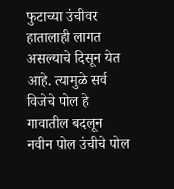फुटाच्या उंचीवर हातालाही लागत असल्याचे दिसून येत आहे. त्यामुळे सर्व विजेचे पोल हे गावातील बदलून नवीन पोल उंचीचे पोल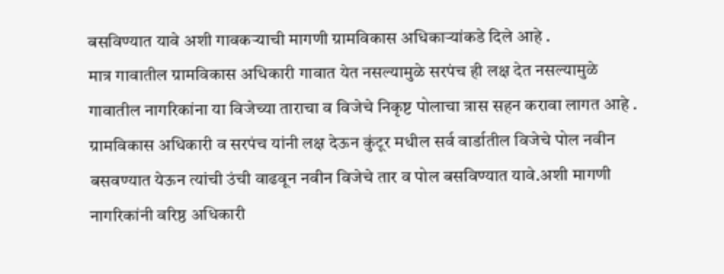बसविण्यात यावे अशी गावकऱ्याची मागणी ग्रामविकास अधिकाऱ्यांकडे दिले आहे .
मात्र गावातील ग्रामविकास अधिकारी गावात येत नसल्यामुळे सरपंच ही लक्ष देत नसल्यामुळे गावातील नागरिकांना या विजेच्या ताराचा व विजेचे निकृष्ट पोलाचा त्रास सहन करावा लागत आहे . ग्रामविकास अधिकारी व सरपंच यांनी लक्ष देऊन कुंटूर मधील सर्व वार्डातील विजेचे पोल नवीन बसवण्यात येऊन त्यांची उंची वाढवून नवीन विजेचे तार व पोल बसविण्यात यावे.अशी मागणी नागरिकांनी वरिष्ठ अधिकारी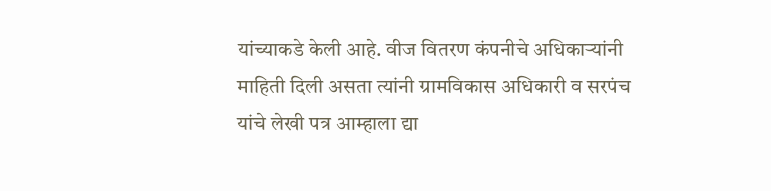यांच्याकडे केली आहे. वीज वितरण कंपनीचे अधिकार्‍यांनी माहिती दिली असता त्यांनी ग्रामविकास अधिकारी व सरपंच यांचे लेखी पत्र आम्हाला द्या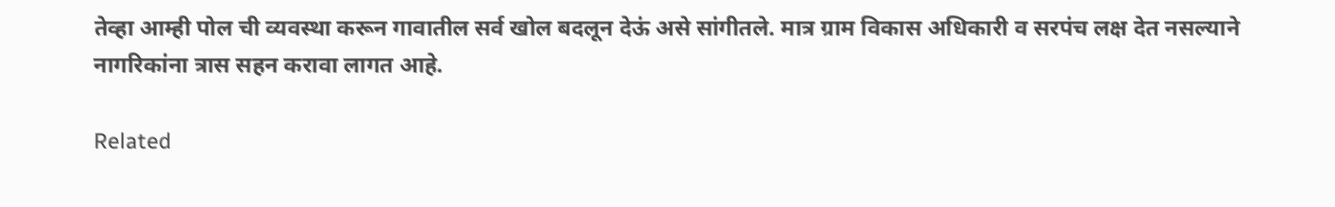तेव्हा आम्ही पोल ची व्यवस्था करून गावातील सर्व खोल बदलून देऊं असे सांगीतले. मात्र ग्राम विकास अधिकारी व सरपंच लक्ष देत नसल्याने नागरिकांना त्रास सहन करावा लागत आहे.

Related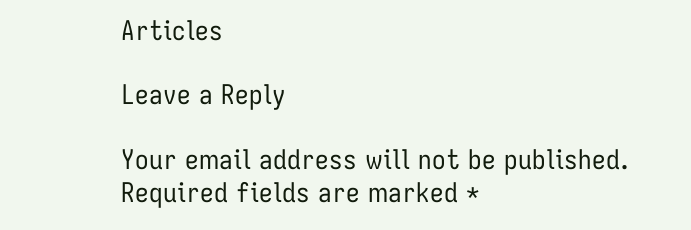Articles

Leave a Reply

Your email address will not be published. Required fields are marked *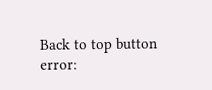Back to top button
error: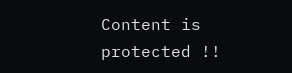Content is protected !!